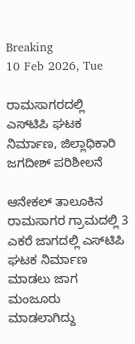Breaking
10 Feb 2026, Tue

ರಾಮಸಾಗರದಲ್ಲಿ ಎಸ್‌ಟಿ‌ಪಿ ಘಟಕ ನಿರ್ಮಾಣ, ಜಿಲ್ಲಾಧಿಕಾರಿ ಜಗದೀಶ್ ಪರಿಶೀಲನೆ

ಆನೇಕಲ್ ತಾಲೂಕಿನ ರಾಮಸಾಗರ ಗ್ರಾಮದಲ್ಲಿ 3 ಎಕರೆ ಜಾಗದಲ್ಲಿ ಎಸ್‌ಟಿಪಿ ಘಟಕ ನಿರ್ಮಾಣ ಮಾಡಲು ಜಾಗ ಮಂಜೂರು ಮಾಡಲಾಗಿದ್ದು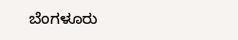ಬೆಂಗಳೂರು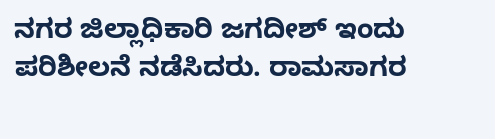ನಗರ ಜಿಲ್ಲಾಧಿಕಾರಿ ಜಗದೀಶ್ ಇಂದು ಪರಿಶೀಲನೆ ನಡೆಸಿದರು. ರಾಮಸಾಗರ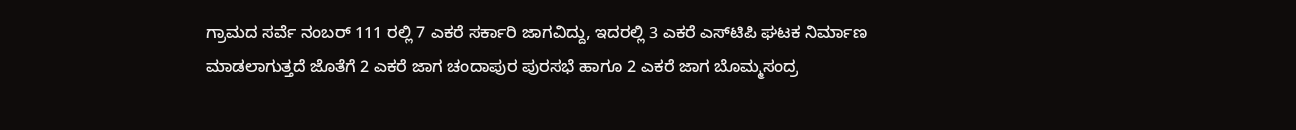ಗ್ರಾಮದ ಸರ್ವೆ ನಂಬರ್ 111 ರಲ್ಲಿ 7 ಎಕರೆ ಸರ್ಕಾರಿ ಜಾಗವಿದ್ದು, ಇದರಲ್ಲಿ 3 ಎಕರೆ ಎಸ್‌ಟಿಪಿ ಘಟಕ ನಿರ್ಮಾಣ ಮಾಡಲಾಗುತ್ತದೆ ಜೊತೆಗೆ 2 ಎಕರೆ ಜಾಗ ಚಂದಾಪುರ ಪುರಸಭೆ ಹಾಗೂ 2 ಎಕರೆ ಜಾಗ ಬೊಮ್ಮಸಂದ್ರ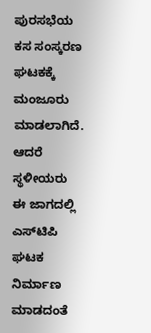ಪುರಸಭೆಯ ಕಸ ಸಂಸ್ಕರಣ ಘಟಕಕ್ಕೆ ಮಂಜೂರು ಮಾಡಲಾಗಿದೆ. ಆದರೆ ಸ್ಥಳೀಯರು ಈ ಜಾಗದಲ್ಲಿ ಎಸ್‌ಟಿಪಿ ಘಟಕ ನಿರ್ಮಾಣ ಮಾಡದಂತೆ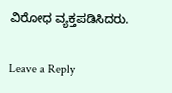ವಿರೋಧ ವ್ಯಕ್ತಪಡಿಸಿದರು.

Leave a Reply